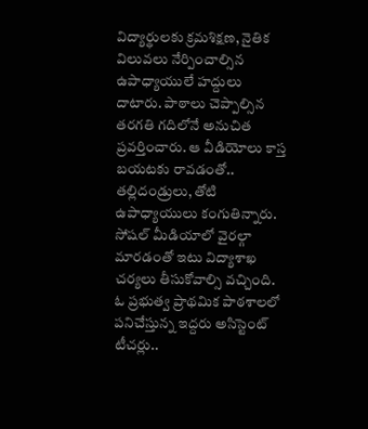విద్యార్థులకు క్రమశిక్షణ, నైతిక విలువలు నేర్పించాల్సిన ఉపాధ్యాయులే హద్దులు దాటారు. పాఠాలు చెప్పాల్సిన తరగతి గదిలోనే అనుచిత ప్రవర్తించారు. ఆ వీడియోలు కాస్త బయటకు రావడంతో.. తల్లిదండ్రులు, తోటి ఉపాధ్యాయులు కంగుతిన్నారు. సోషల్ మీడియాలో వైరల్గా మారడంతో ఇటు విద్యాశాఖ చర్యలు తీసుకోవాల్సి వచ్చింది.
ఓ ప్రభుత్వ ప్రాథమిక పాఠశాలలో పనిచేస్తున్న ఇద్దరు అసిస్టెంట్ టీచర్లు..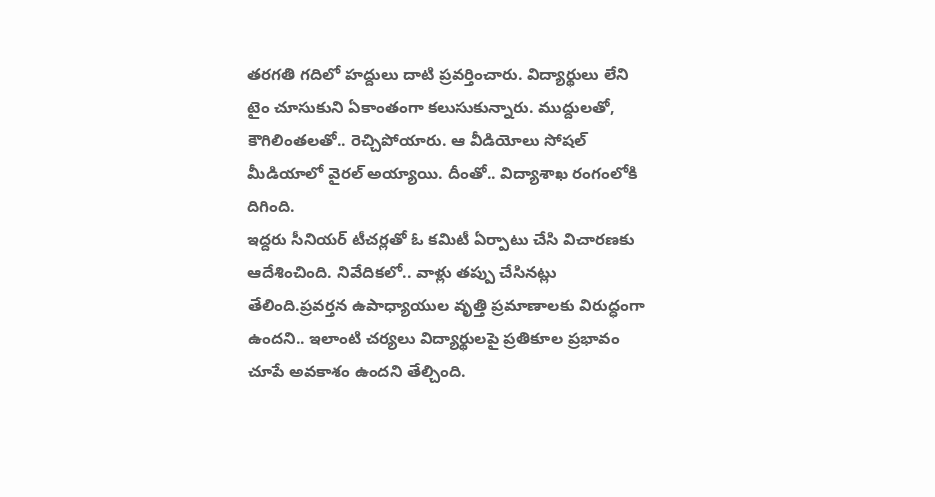తరగతి గదిలో హద్దులు దాటి ప్రవర్తించారు. విద్యార్థులు లేని టైం చూసుకుని ఏకాంతంగా కలుసుకున్నారు. ముద్దులతో, కౌగిలింతలతో.. రెచ్చిపోయారు. ఆ వీడియోలు సోషల్ మీడియాలో వైరల్ అయ్యాయి. దీంతో.. విద్యాశాఖ రంగంలోకి దిగింది.
ఇద్దరు సీనియర్ టీచర్లతో ఓ కమిటీ ఏర్పాటు చేసి విచారణకు ఆదేశించింది. నివేదికలో.. వాళ్లు తప్పు చేసినట్లు తేలింది.ప్రవర్తన ఉపాధ్యాయుల వృత్తి ప్రమాణాలకు విరుద్ధంగా ఉందని.. ఇలాంటి చర్యలు విద్యార్థులపై ప్రతికూల ప్రభావం చూపే అవకాశం ఉందని తేల్చింది.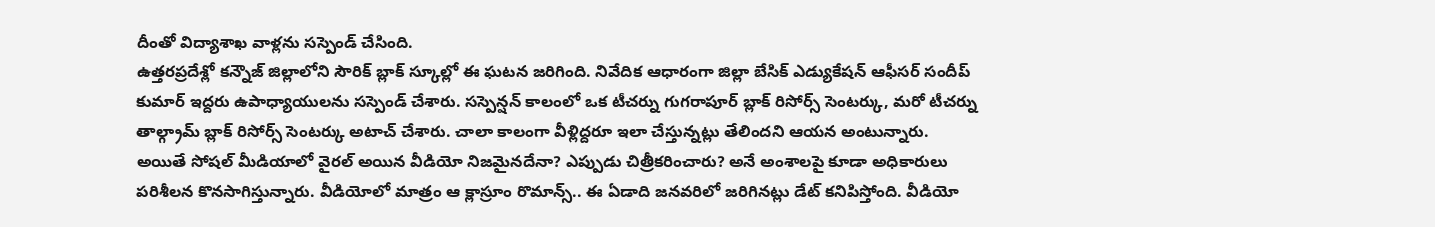దీంతో విద్యాశాఖ వాళ్లను సస్పెండ్ చేసింది.
ఉత్తరప్రదేశ్లో కన్నౌజ్ జిల్లాలోని సౌరిక్ బ్లాక్ స్కూల్లో ఈ ఘటన జరిగింది. నివేదిక ఆధారంగా జిల్లా బేసిక్ ఎడ్యుకేషన్ ఆఫీసర్ సందీప్ కుమార్ ఇద్దరు ఉపాధ్యాయులను సస్పెండ్ చేశారు. సస్పెన్షన్ కాలంలో ఒక టీచర్ను గుగరాపూర్ బ్లాక్ రిసోర్స్ సెంటర్కు, మరో టీచర్ను తాల్గ్రామ్ బ్లాక్ రిసోర్స్ సెంటర్కు అటాచ్ చేశారు. చాలా కాలంగా వీళ్లిద్దరూ ఇలా చేస్తున్నట్లు తేలిందని ఆయన అంటున్నారు.
అయితే సోషల్ మీడియాలో వైరల్ అయిన వీడియో నిజమైనదేనా? ఎప్పుడు చిత్రీకరించారు? అనే అంశాలపై కూడా అధికారులు పరిశీలన కొనసాగిస్తున్నారు. వీడియోలో మాత్రం ఆ క్లాస్రూం రొమాన్స్.. ఈ ఏడాది జనవరిలో జరిగినట్లు డేట్ కనిపిస్తోంది. వీడియో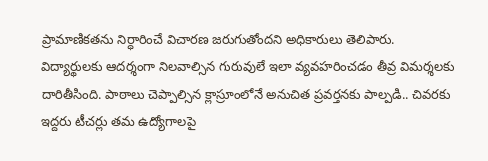ప్రామాణికతను నిర్ధారించే విచారణ జరుగుతోందని అధికారులు తెలిపారు.
విద్యార్థులకు ఆదర్శంగా నిలవాల్సిన గురువులే ఇలా వ్యవహరించడం తీవ్ర విమర్శలకు దారితీసింది. పాఠాలు చెప్పాల్సిన క్లాస్రూంలోనే అనుచిత ప్రవర్తనకు పాల్పడి.. చివరకు ఇద్దరు టీచర్లు తమ ఉద్యోగాలపై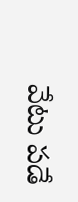వేటు పడే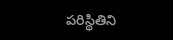పరిస్థితిని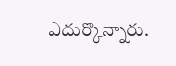ఎదుర్కొన్నారు.